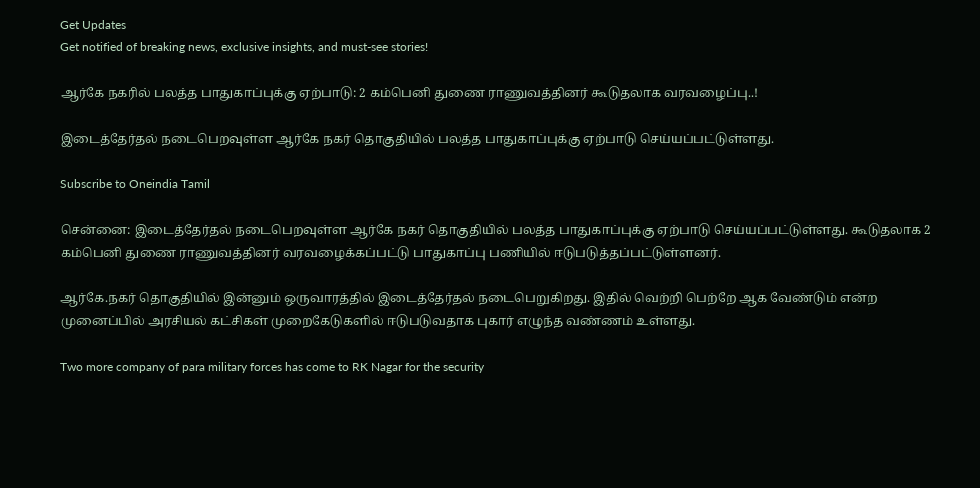Get Updates
Get notified of breaking news, exclusive insights, and must-see stories!

ஆர்கே நகரில் பலத்த பாதுகாப்புக்கு ஏற்பாடு: 2 கம்பெனி துணை ராணுவத்தினர் கூடுதலாக வரவழைப்பு..!

இடைத்தேர்தல் நடைபெறவுள்ள ஆர்கே நகர் தொகுதியில் பலத்த பாதுகாப்புக்கு ஏற்பாடு செய்யப்பட்டுள்ளது.

Subscribe to Oneindia Tamil

சென்னை: இடைத்தேர்தல் நடைபெறவுள்ள ஆர்கே நகர் தொகுதியில் பலத்த பாதுகாப்புக்கு ஏற்பாடு செய்யப்பட்டுள்ளது. கூடுதலாக 2 கம்பெனி துணை ராணுவத்தினர் வரவழைக்கப்பட்டு பாதுகாப்பு பணியில் ஈடுபடுத்தப்பட்டுள்ளனர்.

ஆர்கே.நகர் தொகுதியில் இன்னும் ஒருவாரத்தில் இடைத்தேர்தல் நடைபெறுகிறது. இதில் வெற்றி பெற்றே ஆக வேண்டும் என்ற முனைப்பில் அரசியல் கட்சிகள் முறைகேடுகளில் ஈடுபடுவதாக புகார் எழுந்த வண்ணம் உள்ளது.

Two more company of para military forces has come to RK Nagar for the security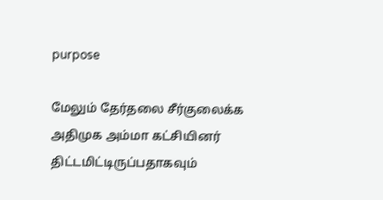purpose

மேலும் தேர்தலை சீர்குலைக்க அதிமுக அம்மா கட்சியினர் திட்டமிட்டிருப்பதாகவும்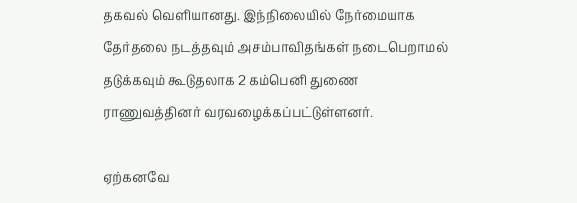தகவல் வெளியானது. இந்நிலையில் நேர்மையாக தேர்தலை நடத்தவும் அசம்பாவிதங்கள் நடைபெறாமல் தடுக்கவும் கூடுதலாக 2 கம்பெனி துணை ராணுவத்தினர் வரவழைக்கப்பட்டுள்ளனர்.

ஏற்கனவே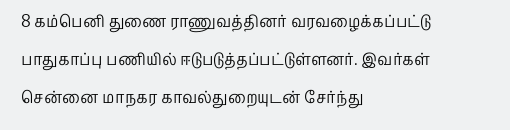8 கம்பெனி துணை ராணுவத்தினர் வரவழைக்கப்பட்டு பாதுகாப்பு பணியில் ஈடுபடுத்தப்பட்டுள்ளனர். இவர்கள் சென்னை மாநகர காவல்துறையுடன் சேர்ந்து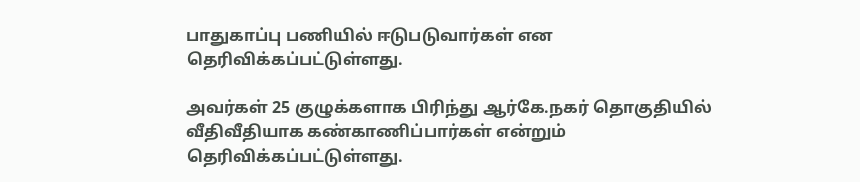பாதுகாப்பு பணியில் ஈடுபடுவார்கள் என தெரிவிக்கப்பட்டுள்ளது.

அவர்கள் 25 குழுக்களாக பிரிந்து ஆர்கே.நகர் தொகுதியில் வீதிவீதியாக கண்காணிப்பார்கள் என்றும் தெரிவிக்கப்பட்டுள்ளது.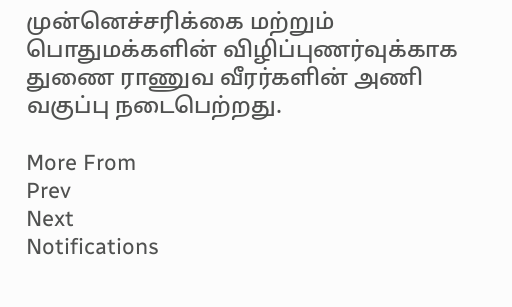முன்னெச்சரிக்கை மற்றும் பொதுமக்களின் விழிப்புணர்வுக்காக துணை ராணுவ வீரர்களின் அணி வகுப்பு நடைபெற்றது.

More From
Prev
Next
Notifications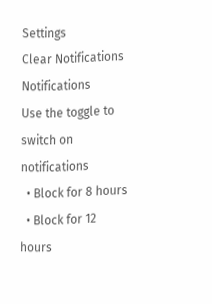Settings
Clear Notifications
Notifications
Use the toggle to switch on notifications
  • Block for 8 hours
  • Block for 12 hours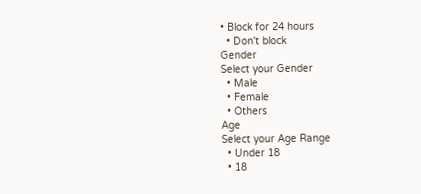• Block for 24 hours
  • Don't block
Gender
Select your Gender
  • Male
  • Female
  • Others
Age
Select your Age Range
  • Under 18
  • 18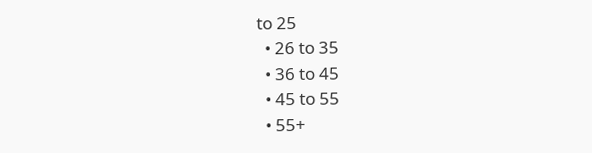to 25
  • 26 to 35
  • 36 to 45
  • 45 to 55
  • 55+